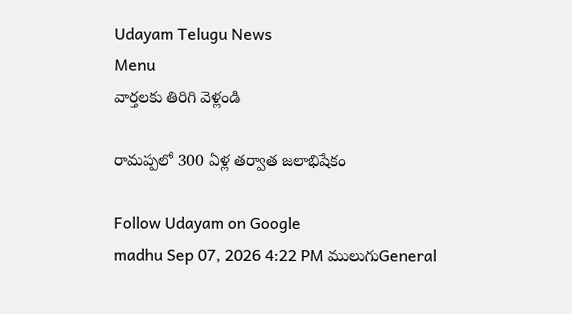Udayam Telugu News
Menu
వార్తలకు తిరిగి వెళ్లండి

రామప్పలో 300 ఏళ్ల తర్వాత జలాభిషేకం

Follow Udayam on Google
madhu Sep 07, 2026 4:22 PM ములుగుGeneral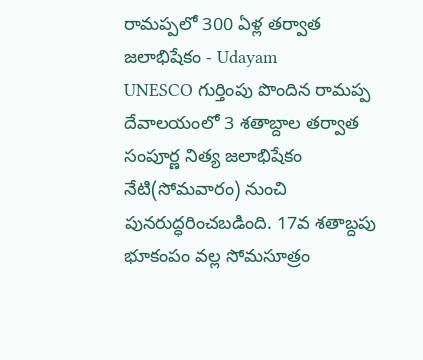రామప్పలో 300 ఏళ్ల తర్వాత జలాభిషేకం - Udayam
UNESCO గుర్తింపు పొందిన రామప్ప దేవాలయంలో 3 శతాబ్దాల తర్వాత సంపూర్ణ నిత్య జలాభిషేకం నేటి(సోమవారం) నుంచి పునరుద్ధరించబడింది. 17వ శతాబ్దపు భూకంపం వల్ల సోమసూత్రం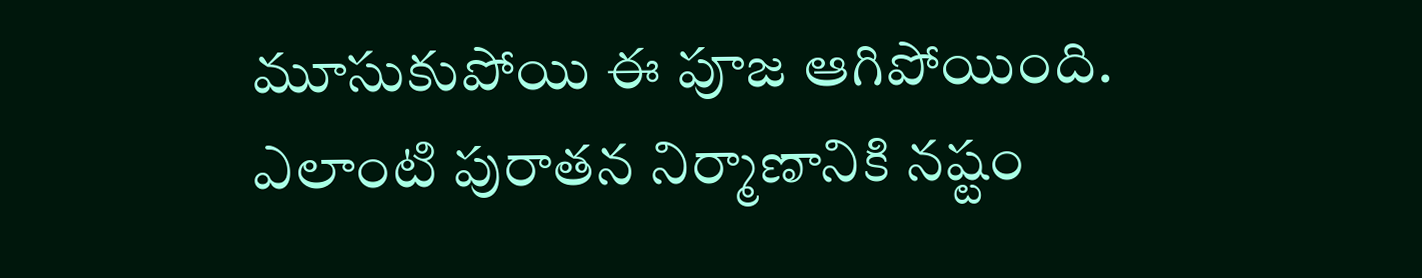మూసుకుపోయి ఈ పూజ ఆగిపోయింది. ఎలాంటి పురాతన నిర్మాణానికి నష్టం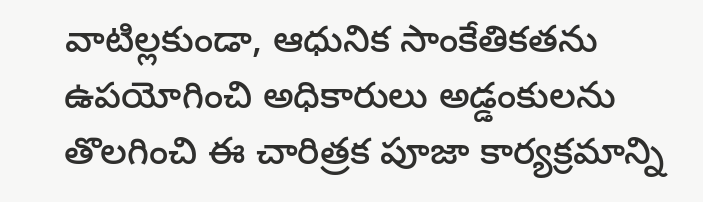వాటిల్లకుండా, ఆధునిక సాంకేతికతను ఉపయోగించి అధికారులు అడ్డంకులను తొలగించి ఈ చారిత్రక పూజా కార్యక్రమాన్ని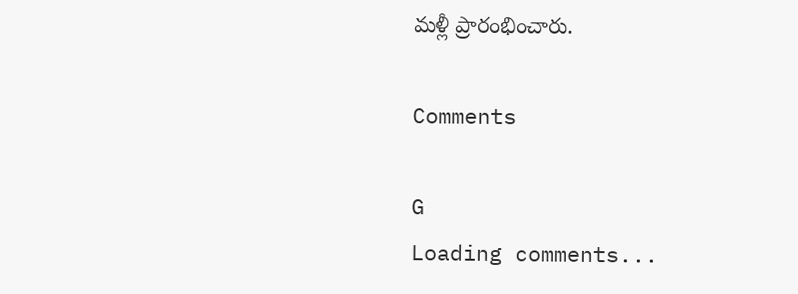మళ్లీ ప్రారంభించారు.

Comments

G
Loading comments...